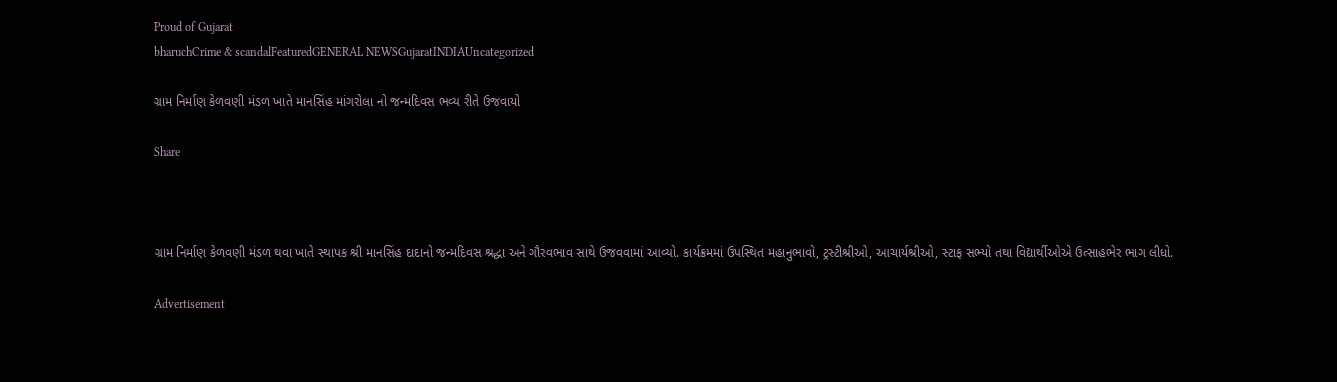Proud of Gujarat
bharuchCrime & scandalFeaturedGENERAL NEWSGujaratINDIAUncategorized

ગ્રામ નિર્માણ કેળવણી મંડળ ખાતે માનસિંહ માંગરોલા નો જન્મદિવસ ભવ્ય રીતે ઉજવાયો

Share



ગ્રામ નિર્માણ કેળવણી મંડળ થવા ખાતે સ્થાપક શ્રી માનસિંહ દાદાનો જન્મદિવસ શ્રદ્ધા અને ગૌરવભાવ સાથે ઉજવવામાં આવ્યો. કાર્યક્રમમાં ઉપસ્થિત મહાનુભાવો, ટ્રસ્ટીશ્રીઓ, આચાર્યશ્રીઓ, સ્ટાફ સભ્યો તથા વિદ્યાર્થીઓએ ઉત્સાહભેર ભાગ લીધો.

Advertisement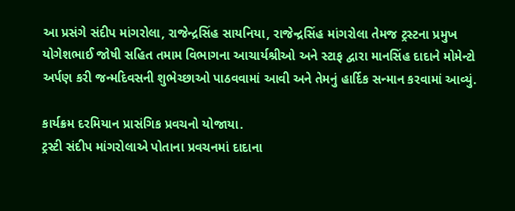આ પ્રસંગે સંદીપ માંગરોલા, રાજેન્દ્રસિંહ સાયનિયા, રાજેન્દ્રસિંહ માંગરોલા તેમજ ટ્રસ્ટના પ્રમુખ યોગેશભાઈ જોષી સહિત તમામ વિભાગના આચાર્યશ્રીઓ અને સ્ટાફ દ્વારા માનસિંહ દાદાને મોમેન્ટો અર્પણ કરી જન્મદિવસની શુભેચ્છાઓ પાઠવવામાં આવી અને તેમનું હાર્દિક સન્માન કરવામાં આવ્યું.

કાર્યક્રમ દરમિયાન પ્રાસંગિક પ્રવચનો યોજાયા.
ટ્રસ્ટી સંદીપ માંગરોલાએ પોતાના પ્રવચનમાં દાદાના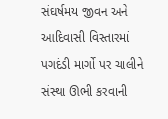સંઘર્ષમય જીવન અને આદિવાસી વિસ્તારમાં પગદંડી માર્ગો પર ચાલીને સંસ્થા ઊભી કરવાની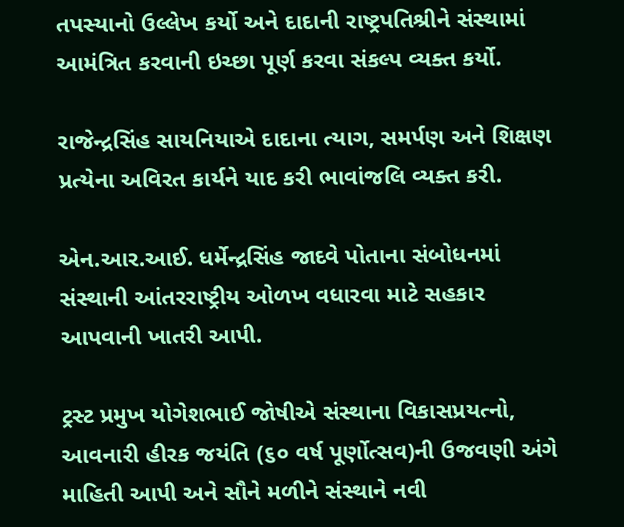તપસ્યાનો ઉલ્લેખ કર્યો અને દાદાની રાષ્ટ્રપતિશ્રીને સંસ્થામાં આમંત્રિત કરવાની ઇચ્છા પૂર્ણ કરવા સંકલ્પ વ્યક્ત કર્યો.

રાજેન્દ્રસિંહ સાયનિયાએ દાદાના ત્યાગ, સમર્પણ અને શિક્ષણ પ્રત્યેના અવિરત કાર્યને યાદ કરી ભાવાંજલિ વ્યક્ત કરી.

એન.આર.આઈ. ધર્મેન્દ્રસિંહ જાદવે પોતાના સંબોધનમાં સંસ્થાની આંતરરાષ્ટ્રીય ઓળખ વધારવા માટે સહકાર આપવાની ખાતરી આપી.

ટ્રસ્ટ પ્રમુખ યોગેશભાઈ જોષીએ સંસ્થાના વિકાસપ્રયત્નો, આવનારી હીરક જયંતિ (૬૦ વર્ષ પૂર્ણોત્સવ)ની ઉજવણી અંગે માહિતી આપી અને સૌને મળીને સંસ્થાને નવી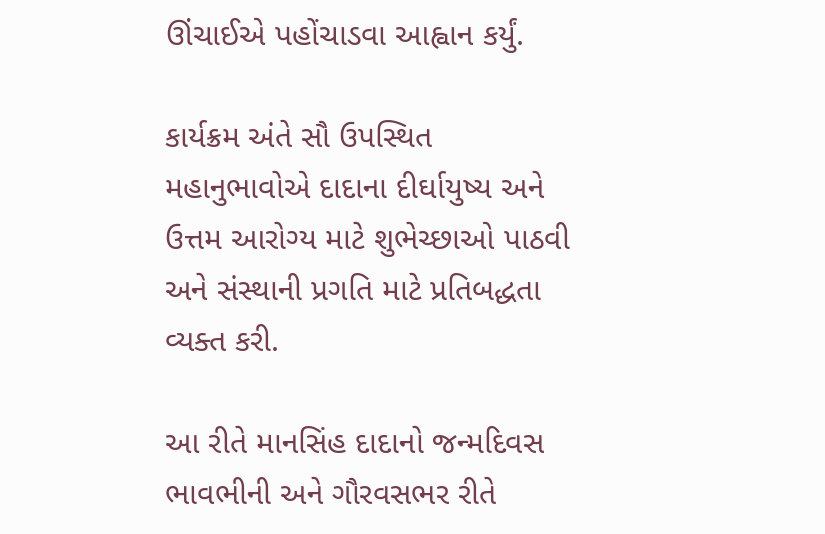ઊંચાઈએ પહોંચાડવા આહ્વાન કર્યું.

કાર્યક્રમ અંતે સૌ ઉપસ્થિત મહાનુભાવોએ દાદાના દીર્ઘાયુષ્ય અને ઉત્તમ આરોગ્ય માટે શુભેચ્છાઓ પાઠવી અને સંસ્થાની પ્રગતિ માટે પ્રતિબદ્ધતા વ્યક્ત કરી.

આ રીતે માનસિંહ દાદાનો જન્મદિવસ ભાવભીની અને ગૌરવસભર રીતે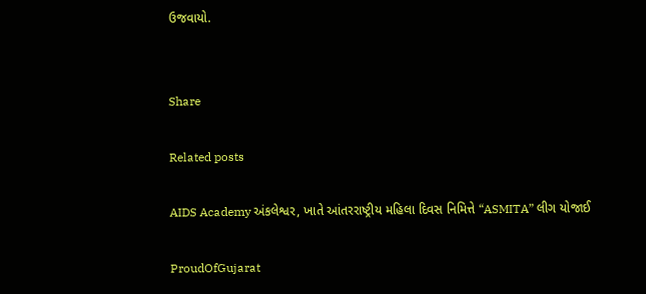ઉજવાયો.


Share

Related posts

AIDS Academy અંકલેશ્વર, ખાતે આંતરરાષ્ટ્રીય મહિલા દિવસ નિમિત્તે “ASMITA” લીગ યોજાઈ

ProudOfGujarat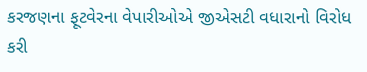કરજણના ફૂટવેરના વેપારીઓએ જીએસટી વધારાનો વિરોધ કરી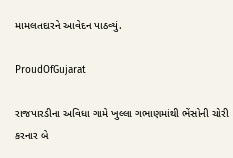મામલતદારને આવેદન પાઠવ્યું.

ProudOfGujarat

રાજપારડીના અવિધા ગામે ખુલ્લા ગભાણમાંથી ભેંસોની ચોરી કરનાર બે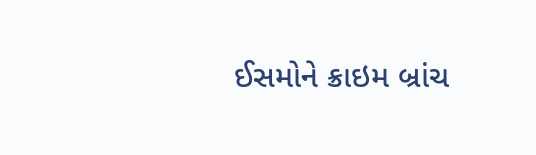ઈસમોને ક્રાઇમ બ્રાંચ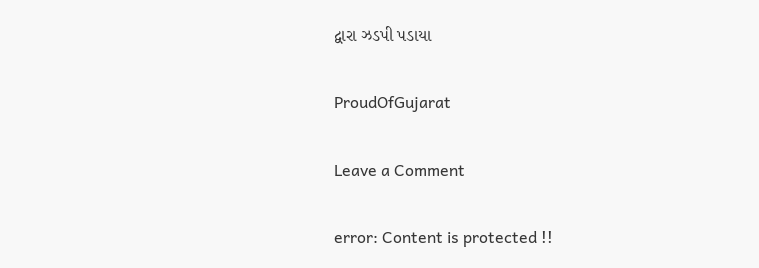દ્વારા ઝડપી પડાયા

ProudOfGujarat

Leave a Comment

error: Content is protected !!